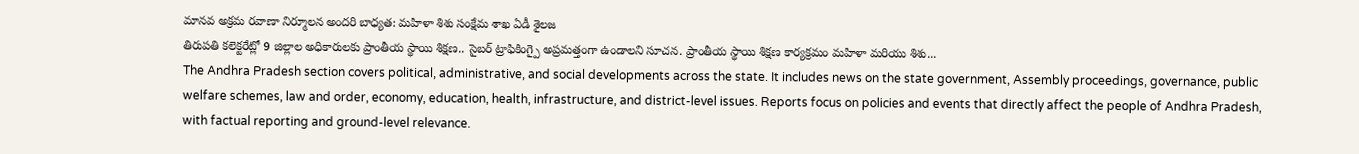మానవ అక్రమ రవాణా నిర్మూలన అందరి బాధ్యత: మహిళా శిశు సంక్షేమ శాఖ ఏడీ శైలజ
తిరుపతి కలెక్టరేట్లో 9 జిల్లాల అధికారులకు ప్రాంతీయ స్థాయి శిక్షణ.. సైబర్ ట్రాఫికింగ్పై అప్రమత్తంగా ఉండాలని సూచన. ప్రాంతీయ స్థాయి శిక్షణ కార్యక్రమం మహిళా మరియు శిశు...
The Andhra Pradesh section covers political, administrative, and social developments across the state. It includes news on the state government, Assembly proceedings, governance, public welfare schemes, law and order, economy, education, health, infrastructure, and district-level issues. Reports focus on policies and events that directly affect the people of Andhra Pradesh, with factual reporting and ground-level relevance.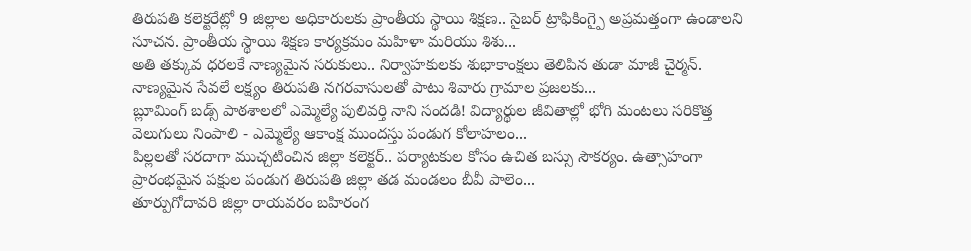తిరుపతి కలెక్టరేట్లో 9 జిల్లాల అధికారులకు ప్రాంతీయ స్థాయి శిక్షణ.. సైబర్ ట్రాఫికింగ్పై అప్రమత్తంగా ఉండాలని సూచన. ప్రాంతీయ స్థాయి శిక్షణ కార్యక్రమం మహిళా మరియు శిశు...
అతి తక్కువ ధరలకే నాణ్యమైన సరుకులు.. నిర్వాహకులకు శుభాకాంక్షలు తెలిపిన తుడా మాజీ చైర్మన్. నాణ్యమైన సేవలే లక్ష్యం తిరుపతి నగరవాసులతో పాటు శివారు గ్రామాల ప్రజలకు...
బ్లూమింగ్ బడ్స్ పాఠశాలలో ఎమ్మెల్యే పులివర్తి నాని సందడి! విద్యార్థుల జీవితాల్లో భోగి మంటలు సరికొత్త వెలుగులు నింపాలి - ఎమ్మెల్యే ఆకాంక్ష ముందస్తు పండుగ కోలాహలం...
పిల్లలతో సరదాగా ముచ్చటించిన జిల్లా కలెక్టర్.. పర్యాటకుల కోసం ఉచిత బస్సు సౌకర్యం. ఉత్సాహంగా ప్రారంభమైన పక్షుల పండుగ తిరుపతి జిల్లా తడ మండలం బీవీ పాలెం...
తూర్పుగోదావరి జిల్లా రాయవరం బహిరంగ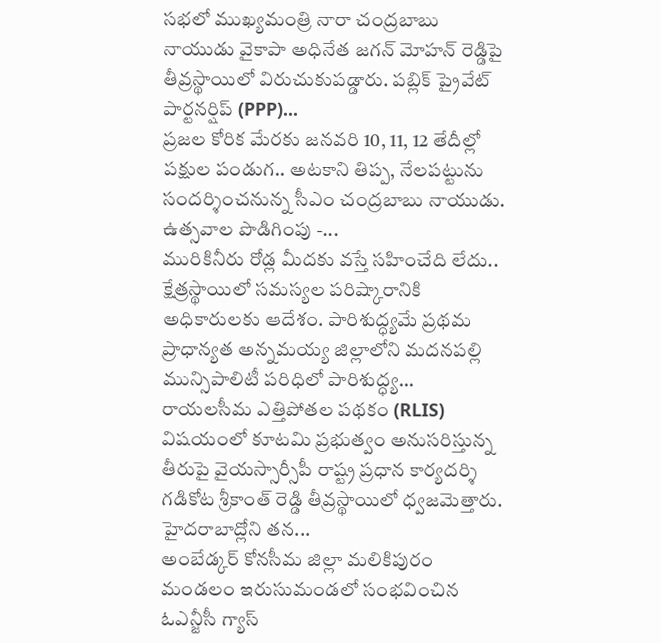సభలో ముఖ్యమంత్రి నారా చంద్రబాబు నాయుడు వైకాపా అధినేత జగన్ మోహన్ రెడ్డిపై తీవ్రస్థాయిలో విరుచుకుపడ్డారు. పబ్లిక్ ప్రైవేట్ పార్టనర్షిప్ (PPP)...
ప్రజల కోరిక మేరకు జనవరి 10, 11, 12 తేదీల్లో పక్షుల పండుగ.. అటకాని తిప్ప, నేలపట్టును సందర్శించనున్న సీఎం చంద్రబాబు నాయుడు. ఉత్సవాల పొడిగింపు -...
మురికినీరు రోడ్ల మీదకు వస్తే సహించేది లేదు.. క్షేత్రస్థాయిలో సమస్యల పరిష్కారానికి అధికారులకు ఆదేశం. పారిశుద్ధ్యమే ప్రథమ ప్రాధాన్యత అన్నమయ్య జిల్లాలోని మదనపల్లి మున్సిపాలిటీ పరిధిలో పారిశుద్ధ్య...
రాయలసీమ ఎత్తిపోతల పథకం (RLIS) విషయంలో కూటమి ప్రభుత్వం అనుసరిస్తున్న తీరుపై వైయస్సార్సీపీ రాష్ట్ర ప్రధాన కార్యదర్శి గడికోట శ్రీకాంత్ రెడ్డి తీవ్రస్థాయిలో ధ్వజమెత్తారు. హైదరాబాద్లోని తన...
అంబేడ్కర్ కోనసీమ జిల్లా మలికిపురం మండలం ఇరుసుమండలో సంభవించిన ఓఎన్జీసీ గ్యాస్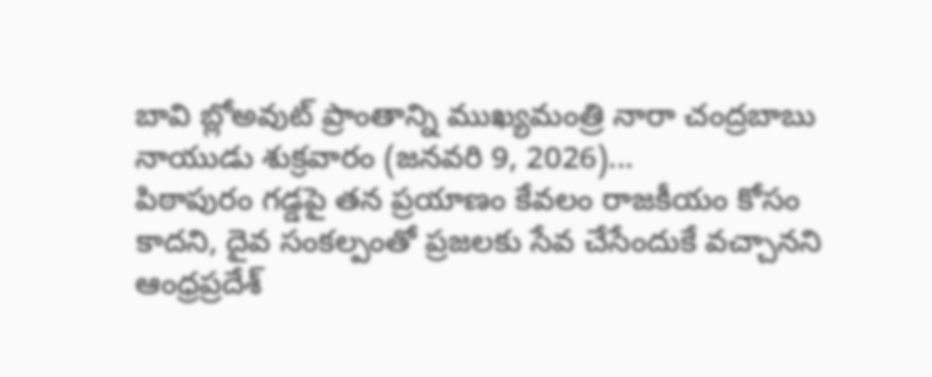బావి బ్లోఅవుట్ ప్రాంతాన్ని ముఖ్యమంత్రి నారా చంద్రబాబు నాయుడు శుక్రవారం (జనవరి 9, 2026)...
పిఠాపురం గడ్డపై తన ప్రయాణం కేవలం రాజకీయం కోసం కాదని, దైవ సంకల్పంతో ప్రజలకు సేవ చేసేందుకే వచ్చానని ఆంధ్రప్రదేశ్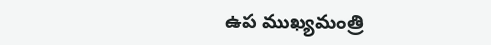ఉప ముఖ్యమంత్రి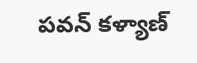పవన్ కళ్యాణ్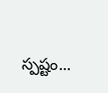స్పష్టం...